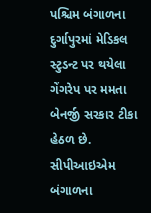પશ્ચિમ બંગાળના દુર્ગાપુરમાં મેડિકલ સ્ટુડન્ટ પર થયેલા ગેંગરેપ પર મમતા બેનર્જી સરકાર ટીકા હેઠળ છે. સીપીઆઇએમ બંગાળના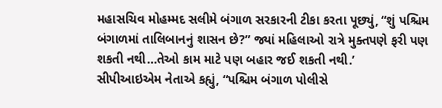મહાસચિવ મોહમ્મદ સલીમે બંગાળ સરકારની ટીકા કરતા પૂછ્યું, “શું પશ્ચિમ બંગાળમાં તાલિબાનનું શાસન છે?” જ્યાં મહિલાઓ રાત્રે મુક્તપણે ફરી પણ શકતી નથી…તેઓ કામ માટે પણ બહાર જઈ શકતી નથી.’
સીપીઆઇએમ નેતાએ કહ્યું, “પશ્ચિમ બંગાળ પોલીસે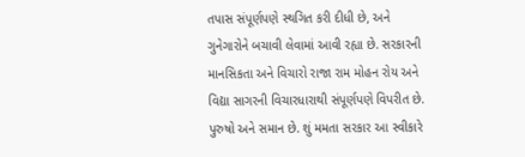તપાસ સંપૂર્ણપણે સ્થગિત કરી દીધી છે, અને ગુનેગારોને બચાવી લેવામાં આવી રહ્યા છે. સરકારની માનસિકતા અને વિચારો રાજા રામ મોહન રોય અને વિદ્યા સાગરની વિચારધારાથી સંપૂર્ણપણે વિપરીત છે. પુરુષો અને સમાન છે. શું મમતા સરકાર આ સ્વીકારે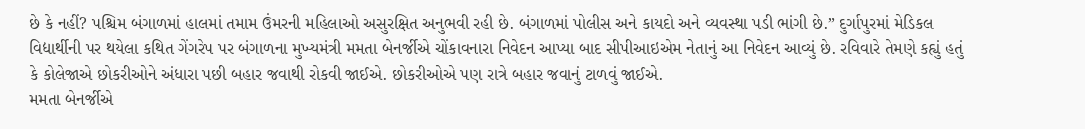છે કે નહીં? પશ્ચિમ બંગાળમાં હાલમાં તમામ ઉંમરની મહિલાઓ અસુરક્ષિત અનુભવી રહી છે. બંગાળમાં પોલીસ અને કાયદો અને વ્યવસ્થા પડી ભાંગી છે.” દુર્ગાપુરમાં મેડિકલ વિદ્યાર્થીની પર થયેલા કથિત ગેંગરેપ પર બંગાળના મુખ્યમંત્રી મમતા બેનર્જીએ ચોંકાવનારા નિવેદન આપ્યા બાદ સીપીઆઇએમ નેતાનું આ નિવેદન આવ્યું છે. રવિવારે તેમણે કહ્યું હતું કે કોલેજાએ છોકરીઓને અંધારા પછી બહાર જવાથી રોકવી જાઈએ. છોકરીઓએ પણ રાત્રે બહાર જવાનું ટાળવું જાઈએ.
મમતા બેનર્જીએ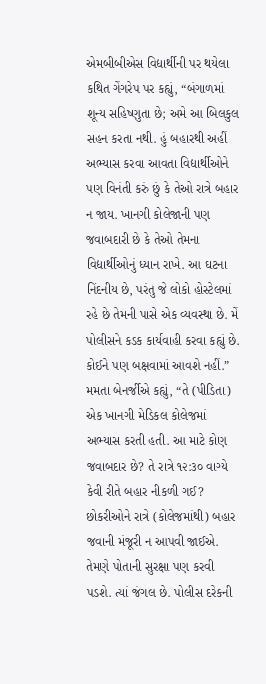એમબીબીએસ વિદ્યાર્થીની પર થયેલા કથિત ગેંગરેપ પર કહ્યું, “બંગાળમાં શૂન્ય સહિષ્ણુતા છે; અમે આ બિલકુલ સહન કરતા નથી. હું બહારથી અહીં અભ્યાસ કરવા આવતા વિદ્યાર્થીઓને પણ વિનંતી કરું છું કે તેઓ રાત્રે બહાર ન જાય. ખાનગી કોલેજાની પણ જવાબદારી છે કે તેઓ તેમના વિદ્યાર્થીઓનું ધ્યાન રાખે. આ ઘટના નિંદનીય છે, પરંતુ જે લોકો હોસ્ટેલમાં રહે છે તેમની પાસે એક વ્યવસ્થા છે. મેં પોલીસને કડક કાર્યવાહી કરવા કહ્યું છે. કોઈને પણ બક્ષવામાં આવશે નહીં.” મમતા બેનર્જીએ કહ્યું, “તે (પીડિતા) એક ખાનગી મેડિકલ કોલેજમાં અભ્યાસ કરતી હતી. આ માટે કોણ જવાબદાર છે? તે રાત્રે ૧૨:૩૦ વાગ્યે કેવી રીતે બહાર નીકળી ગઈ? છોકરીઓને રાત્રે (કોલેજમાંથી) બહાર જવાની મંજૂરી ન આપવી જાઈએ. તેમણે પોતાની સુરક્ષા પણ કરવી પડશે. ત્યાં જંગલ છે. પોલીસ દરેકની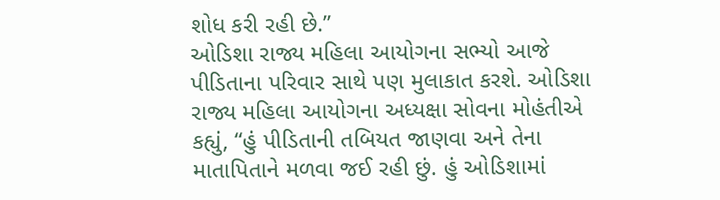શોધ કરી રહી છે.”
ઓડિશા રાજ્ય મહિલા આયોગના સભ્યો આજે પીડિતાના પરિવાર સાથે પણ મુલાકાત કરશે. ઓડિશા રાજ્ય મહિલા આયોગના અધ્યક્ષા સોવના મોહંતીએ કહ્યું, “હું પીડિતાની તબિયત જાણવા અને તેના માતાપિતાને મળવા જઈ રહી છું. હું ઓડિશામાં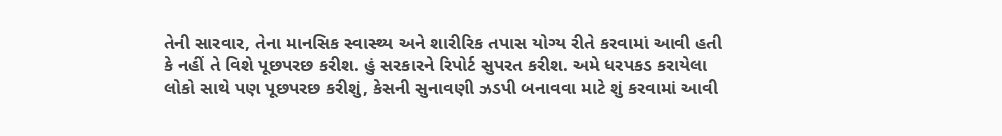તેની સારવાર, તેના માનસિક સ્વાસ્થ્ય અને શારીરિક તપાસ યોગ્ય રીતે કરવામાં આવી હતી કે નહીં તે વિશે પૂછપરછ કરીશ. હું સરકારને રિપોર્ટ સુપરત કરીશ. અમે ધરપકડ કરાયેલા લોકો સાથે પણ પૂછપરછ કરીશું, કેસની સુનાવણી ઝડપી બનાવવા માટે શું કરવામાં આવી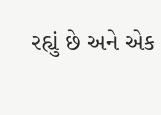રહ્યું છે અને એક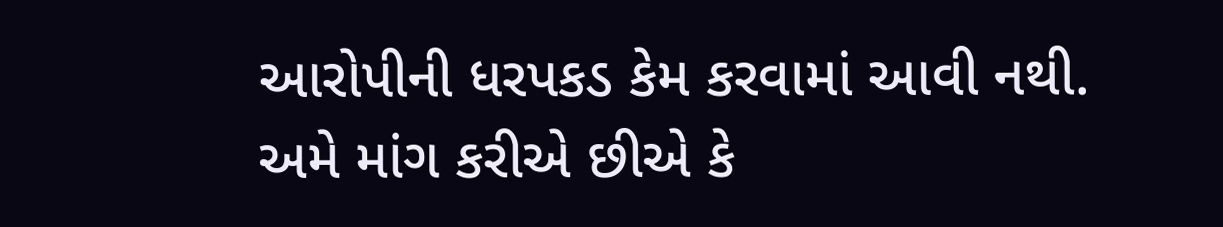આરોપીની ધરપકડ કેમ કરવામાં આવી નથી. અમે માંગ કરીએ છીએ કે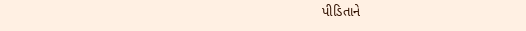પીડિતાને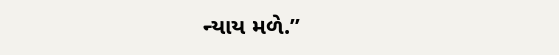ન્યાય મળે.”